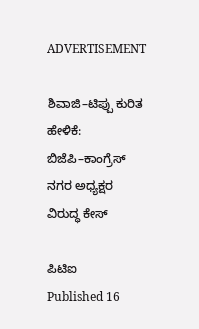ADVERTISEMENT

ಶಿವಾಜಿ–ಟಿಪ್ಪು ಕುರಿತ ಹೇಳಿಕೆ: ಬಿಜೆಪಿ–ಕಾಂಗ್ರೆಸ್ ನಗರ ಅಧ್ಯಕ್ಷರ ವಿರುದ್ಧ ಕೇಸ್

ಪಿಟಿಐ
Published 16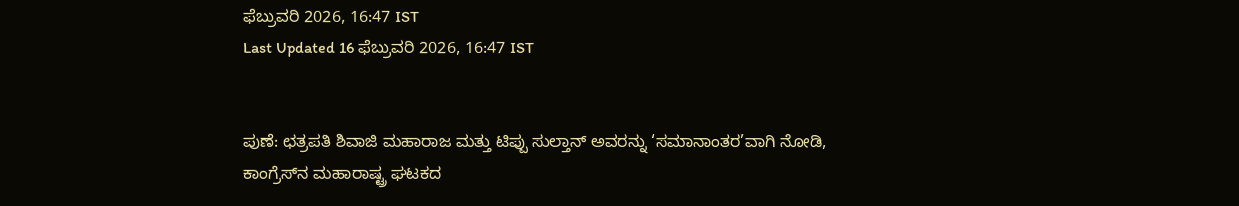ಫೆಬ್ರುವರಿ 2026, 16:47 IST
Last Updated 16 ಫೆಬ್ರುವರಿ 2026, 16:47 IST


ಪುಣೆ: ಛತ್ರಪತಿ ಶಿವಾಜಿ ಮಹಾರಾಜ ಮತ್ತು ಟಿಪ್ಪು ಸುಲ್ತಾನ್‌ ಅವರನ್ನು ‘ಸಮಾನಾಂತರ’ವಾಗಿ ನೋಡಿ, ಕಾಂಗ್ರೆಸ್‌ನ ಮಹಾರಾಷ್ಟ್ರ ಘಟಕದ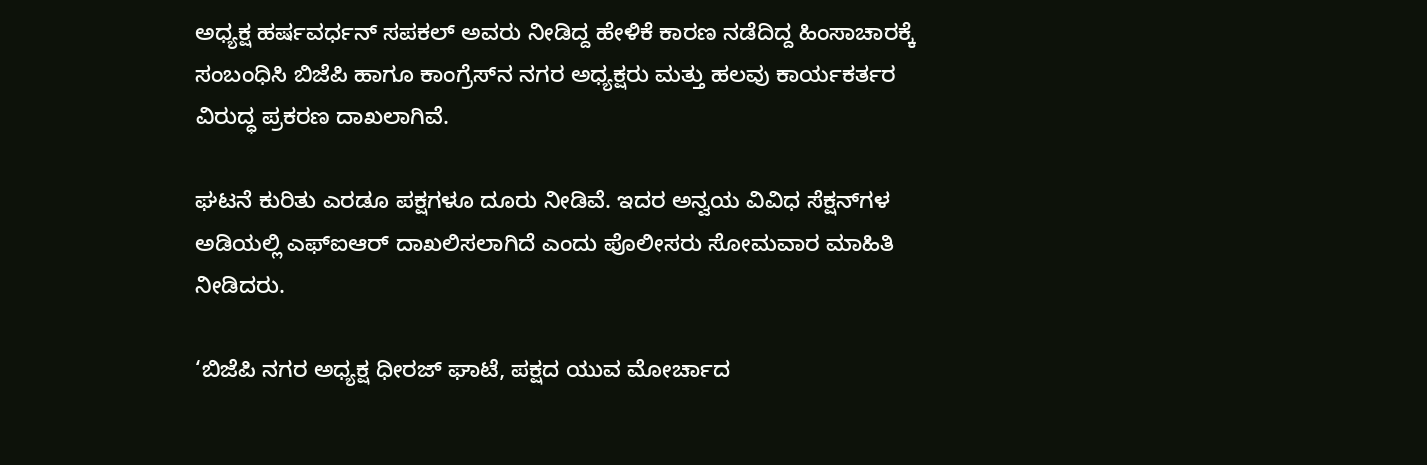ಅಧ್ಯಕ್ಷ ಹರ್ಷವರ್ಧನ್‌ ಸಪಕಲ್‌ ಅವರು ನೀಡಿದ್ದ ಹೇಳಿಕೆ ಕಾರಣ ನಡೆದಿದ್ದ ಹಿಂಸಾಚಾರಕ್ಕೆ ಸಂಬಂಧಿಸಿ ಬಿಜೆಪಿ ಹಾಗೂ ಕಾಂಗ್ರೆಸ್‌ನ ನಗರ ಅಧ್ಯಕ್ಷರು ಮತ್ತು ಹಲವು ಕಾರ್ಯಕರ್ತರ ವಿರುದ್ಧ ಪ್ರಕರಣ ದಾಖಲಾಗಿವೆ.

ಘಟನೆ ಕುರಿತು ಎರಡೂ ಪಕ್ಷಗಳೂ ದೂರು ನೀಡಿವೆ. ಇದರ ಅನ್ವಯ ವಿವಿಧ ಸೆಕ್ಷನ್‌ಗಳ ಅಡಿಯಲ್ಲಿ ಎಫ್‌ಐಆರ್‌ ದಾಖಲಿಸಲಾಗಿದೆ ಎಂದು ಪೊಲೀಸರು ಸೋಮವಾರ ಮಾಹಿತಿ ನೀಡಿದರು.

‘ಬಿಜೆಪಿ ನಗರ ಅಧ್ಯಕ್ಷ ಧೀರಜ್‌ ಘಾಟೆ, ಪಕ್ಷದ ಯುವ ಮೋರ್ಚಾದ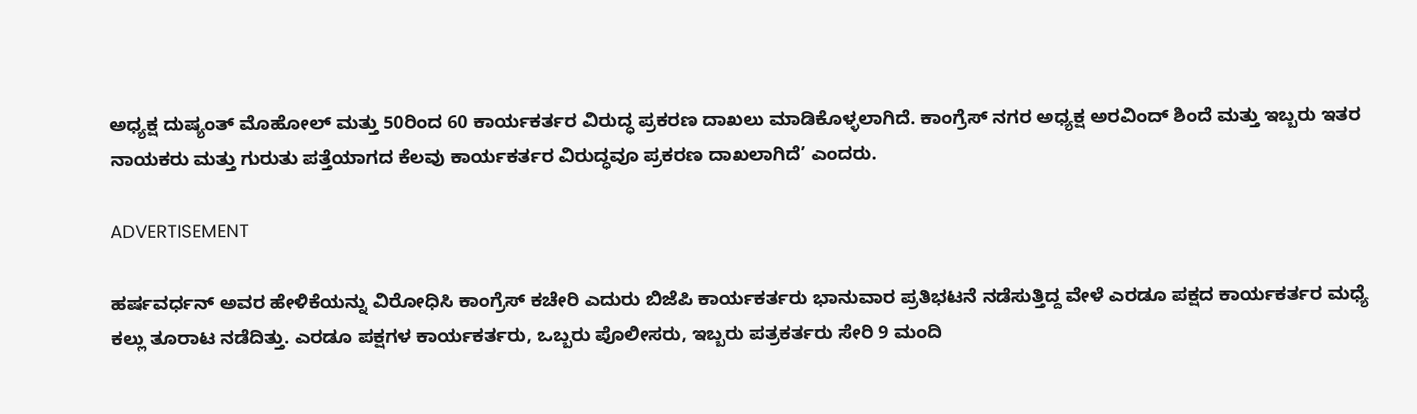ಅಧ್ಯಕ್ಷ ದುಷ್ಯಂತ್‌ ಮೊಹೋಲ್‌ ಮತ್ತು 50ರಿಂದ 60 ಕಾರ್ಯಕರ್ತರ ವಿರುದ್ಧ ಪ್ರಕರಣ ದಾಖಲು ಮಾಡಿಕೊಳ್ಳಲಾಗಿದೆ. ಕಾಂಗ್ರೆಸ್‌ ನಗರ ಅಧ್ಯಕ್ಷ ಅರವಿಂದ್‌ ಶಿಂದೆ ಮತ್ತು ಇಬ್ಬರು ಇತರ ನಾಯಕರು ಮತ್ತು ಗುರುತು ಪತ್ತೆಯಾಗದ ಕೆಲವು ಕಾರ್ಯಕರ್ತರ ವಿರುದ್ಧವೂ ಪ್ರಕರಣ ದಾಖಲಾಗಿದೆ’ ಎಂದರು.

ADVERTISEMENT

ಹರ್ಷವರ್ಧನ್‌ ಅವರ ಹೇಳಿಕೆಯನ್ನು ವಿರೋಧಿಸಿ ಕಾಂಗ್ರೆಸ್‌ ಕಚೇರಿ ಎದುರು ಬಿಜೆಪಿ ಕಾರ್ಯಕರ್ತರು ಭಾನುವಾರ ಪ್ರತಿಭಟನೆ ನಡೆಸುತ್ತಿದ್ದ ವೇಳೆ ಎರಡೂ ಪಕ್ಷದ ಕಾರ್ಯಕರ್ತರ ಮಧ್ಯೆ ಕಲ್ಲು ತೂರಾಟ ನಡೆದಿತ್ತು. ಎರಡೂ ಪಕ್ಷಗಳ ಕಾರ್ಯಕರ್ತರು, ಒಬ್ಬರು ಪೊಲೀಸರು, ಇಬ್ಬರು ಪತ್ರಕರ್ತರು ಸೇರಿ 9 ಮಂದಿ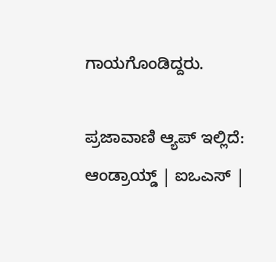ಗಾಯಗೊಂಡಿದ್ದರು.

ಪ್ರಜಾವಾಣಿ ಆ್ಯಪ್ ಇಲ್ಲಿದೆ: ಆಂಡ್ರಾಯ್ಡ್ | ಐಒಎಸ್ |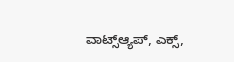ವಾಟ್ಸ್ಆ್ಯಪ್, ಎಕ್ಸ್,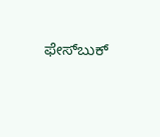ಫೇಸ್‌ಬುಕ್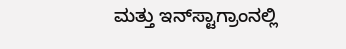ಮತ್ತು ಇನ್‌ಸ್ಟಾಗ್ರಾಂನಲ್ಲಿ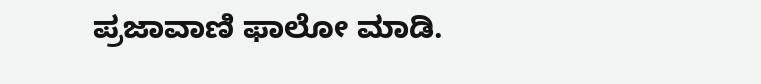ಪ್ರಜಾವಾಣಿ ಫಾಲೋ ಮಾಡಿ.